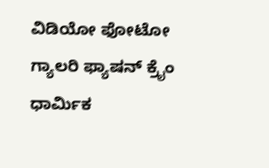ವಿಡಿಯೋ ಫೋಟೋ ಗ್ಯಾಲರಿ ಫ್ಯಾಷನ್ ಕ್ರೈಂ ಧಾರ್ಮಿಕ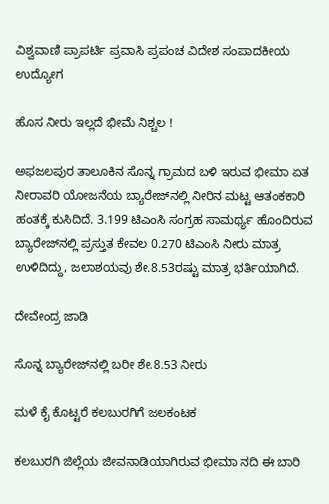ವಿಶ್ವವಾಣಿ ಪ್ರಾಪರ್ಟಿ ಪ್ರವಾಸಿ ಪ್ರಪಂಚ ವಿದೇಶ ಸಂಪಾದಕೀಯ ಉದ್ಯೋಗ

ಹೊಸ ನೀರು ಇಲ್ಲದೆ ಭೀಮೆ ನಿಶ್ಚಲ !

ಅಫಜಲಪುರ ತಾಲೂಕಿನ ಸೊನ್ನ ಗ್ರಾಮದ ಬಳಿ ಇರುವ ಭೀಮಾ ಏತ ನೀರಾವರಿ ಯೋಜನೆಯ ಬ್ಯಾರೇಜ್‌ನಲ್ಲಿ ನೀರಿನ ಮಟ್ಟ ಆತಂಕಕಾರಿ ಹಂತಕ್ಕೆ ಕುಸಿದಿದೆ. 3.199 ಟಿಎಂಸಿ ಸಂಗ್ರಹ ಸಾಮರ್ಥ್ಯ ಹೊಂದಿರುವ ಬ್ಯಾರೇಜ್‌ನಲ್ಲಿ ಪ್ರಸ್ತುತ ಕೇವಲ 0.270 ಟಿಎಂಸಿ ನೀರು ಮಾತ್ರ ಉಳಿದಿದ್ದು, ಜಲಾಶಯವು ಶೇ.8.53ರಷ್ಟು ಮಾತ್ರ ಭರ್ತಿಯಾಗಿದೆ.

ದೇವೇಂದ್ರ ಜಾಡಿ

ಸೊನ್ನ ಬ್ಯಾರೇಜ್‌ನಲ್ಲಿ ಬರೀ ಶೇ.8.53 ನೀರು

ಮಳೆ ಕೈ ಕೊಟ್ಟರೆ ಕಲಬುರಗಿಗೆ ಜಲಕಂಟಕ

ಕಲಬುರಗಿ ಜಿಲ್ಲೆಯ ಜೀವನಾಡಿಯಾಗಿರುವ ಭೀಮಾ ನದಿ ಈ ಬಾರಿ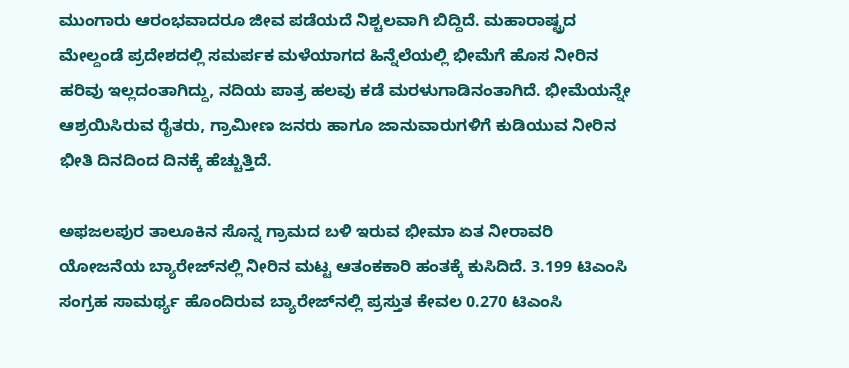ಮುಂಗಾರು ಆರಂಭವಾದರೂ ಜೀವ ಪಡೆಯದೆ ನಿಶ್ಚಲವಾಗಿ ಬಿದ್ದಿದೆ. ಮಹಾರಾಷ್ಟ್ರದ ಮೇಲ್ದಂಡೆ ಪ್ರದೇಶದಲ್ಲಿ ಸಮರ್ಪಕ ಮಳೆಯಾಗದ ಹಿನ್ನೆಲೆಯಲ್ಲಿ ಭೀಮೆಗೆ ಹೊಸ ನೀರಿನ ಹರಿವು ಇಲ್ಲದಂತಾಗಿದ್ದು, ನದಿಯ ಪಾತ್ರ ಹಲವು ಕಡೆ ಮರಳುಗಾಡಿನಂತಾಗಿದೆ. ಭೀಮೆಯನ್ನೇ ಆಶ್ರಯಿಸಿರುವ ರೈತರು, ಗ್ರಾಮೀಣ ಜನರು ಹಾಗೂ ಜಾನುವಾರುಗಳಿಗೆ ಕುಡಿಯುವ ನೀರಿನ ಭೀತಿ ದಿನದಿಂದ ದಿನಕ್ಕೆ ಹೆಚ್ಚುತ್ತಿದೆ.

ಅಫಜಲಪುರ ತಾಲೂಕಿನ ಸೊನ್ನ ಗ್ರಾಮದ ಬಳಿ ಇರುವ ಭೀಮಾ ಏತ ನೀರಾವರಿ ಯೋಜನೆಯ ಬ್ಯಾರೇಜ್‌ನಲ್ಲಿ ನೀರಿನ ಮಟ್ಟ ಆತಂಕಕಾರಿ ಹಂತಕ್ಕೆ ಕುಸಿದಿದೆ. 3.199 ಟಿಎಂಸಿ ಸಂಗ್ರಹ ಸಾಮರ್ಥ್ಯ ಹೊಂದಿರುವ ಬ್ಯಾರೇಜ್‌ನಲ್ಲಿ ಪ್ರಸ್ತುತ ಕೇವಲ 0.270 ಟಿಎಂಸಿ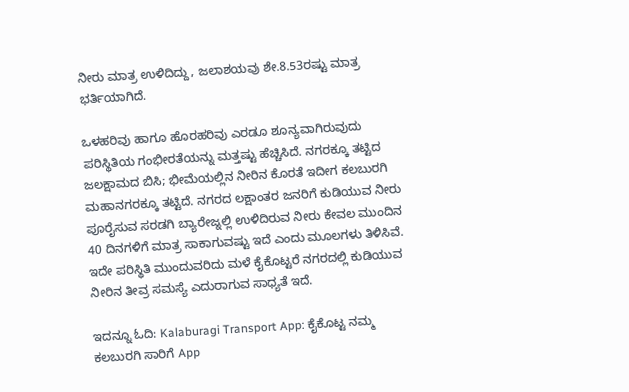ನೀರು ಮಾತ್ರ ಉಳಿದಿದ್ದು, ಜಲಾಶಯವು ಶೇ.8.53ರಷ್ಟು ಮಾತ್ರ ಭರ್ತಿಯಾಗಿದೆ.

ಒಳಹರಿವು ಹಾಗೂ ಹೊರಹರಿವು ಎರಡೂ ಶೂನ್ಯವಾಗಿರುವುದು ಪರಿಸ್ಥಿತಿಯ ಗಂಭೀರತೆಯನ್ನು ಮತ್ತಷ್ಟು ಹೆಚ್ಚಿಸಿದೆ. ನಗರಕ್ಕೂ ತಟ್ಟಿದ ಜಲಕ್ಷಾಮದ ಬಿಸಿ; ಭೀಮೆಯಲ್ಲಿನ ನೀರಿನ ಕೊರತೆ ಇದೀಗ ಕಲಬುರಗಿ ಮಹಾನಗರಕ್ಕೂ ತಟ್ಟಿದೆ. ನಗರದ ಲಕ್ಷಾಂತರ ಜನರಿಗೆ ಕುಡಿಯುವ ನೀರು ಪೂರೈಸುವ ಸರಡಗಿ ಬ್ಯಾರೇಜ್ನಲ್ಲಿ ಉಳಿದಿರುವ ನೀರು ಕೇವಲ ಮುಂದಿನ 40 ದಿನಗಳಿಗೆ ಮಾತ್ರ ಸಾಕಾಗುವಷ್ಟು ಇದೆ ಎಂದು ಮೂಲಗಳು ತಿಳಿಸಿವೆ. ಇದೇ ಪರಿಸ್ಥಿತಿ ಮುಂದುವರಿದು ಮಳೆ ಕೈಕೊಟ್ಟರೆ ನಗರದಲ್ಲಿ ಕುಡಿಯುವ ನೀರಿನ ತೀವ್ರ ಸಮಸ್ಯೆ ಎದುರಾಗುವ ಸಾಧ್ಯತೆ ಇದೆ.

ಇದನ್ನೂ ಓದಿ: Kalaburagi Transport App: ಕೈಕೊಟ್ಟ ನಮ್ಮ ಕಲಬುರಗಿ ಸಾರಿಗೆ App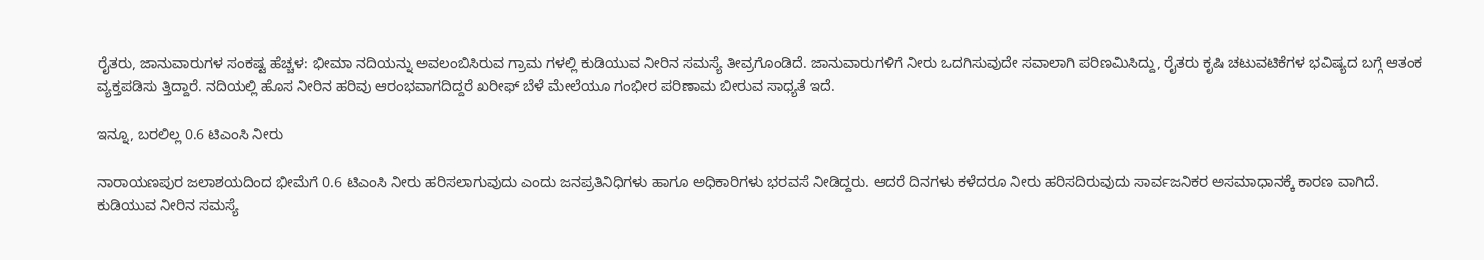ರೈತರು, ಜಾನುವಾರುಗಳ ಸಂಕಷ್ಟ ಹೆಚ್ಚಳ: ಭೀಮಾ ನದಿಯನ್ನು ಅವಲಂಬಿಸಿರುವ ಗ್ರಾಮ ಗಳಲ್ಲಿ ಕುಡಿಯುವ ನೀರಿನ ಸಮಸ್ಯೆ ತೀವ್ರಗೊಂಡಿದೆ. ಜಾನುವಾರುಗಳಿಗೆ ನೀರು ಒದಗಿಸುವುದೇ ಸವಾಲಾಗಿ ಪರಿಣಮಿಸಿದ್ದು, ರೈತರು ಕೃಷಿ ಚಟುವಟಿಕೆಗಳ ಭವಿಷ್ಯದ ಬಗ್ಗೆ ಆತಂಕ ವ್ಯಕ್ತಪಡಿಸು ತ್ತಿದ್ದಾರೆ. ನದಿಯಲ್ಲಿ ಹೊಸ ನೀರಿನ ಹರಿವು ಆರಂಭವಾಗದಿದ್ದರೆ ಖರೀಫ್ ಬೆಳೆ ಮೇಲೆಯೂ ಗಂಭೀರ ಪರಿಣಾಮ ಬೀರುವ ಸಾಧ್ಯತೆ ಇದೆ.

ಇನ್ನೂ, ಬರಲಿಲ್ಲ 0.6 ಟಿಎಂಸಿ ನೀರು

ನಾರಾಯಣಪುರ ಜಲಾಶಯದಿಂದ ಭೀಮೆಗೆ 0.6 ಟಿಎಂಸಿ ನೀರು ಹರಿಸಲಾಗುವುದು ಎಂದು ಜನಪ್ರತಿನಿಧಿಗಳು ಹಾಗೂ ಅಧಿಕಾರಿಗಳು ಭರವಸೆ ನೀಡಿದ್ದರು. ಆದರೆ ದಿನಗಳು ಕಳೆದರೂ ನೀರು ಹರಿಸದಿರುವುದು ಸಾರ್ವಜನಿಕರ ಅಸಮಾಧಾನಕ್ಕೆ ಕಾರಣ ವಾಗಿದೆ. ಕುಡಿಯುವ ನೀರಿನ ಸಮಸ್ಯೆ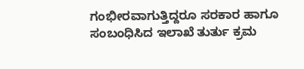ಗಂಭೀರವಾಗುತ್ತಿದ್ದರೂ ಸರಕಾರ ಹಾಗೂ ಸಂಬಂಧಿಸಿದ ಇಲಾಖೆ ತುರ್ತು ಕ್ರಮ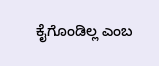ಕೈಗೊಂಡಿಲ್ಲ ಎಂಬ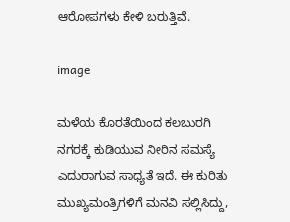ಆರೋಪಗಳು ಕೇಳಿ ಬರುತ್ತಿವೆ.

image

ಮಳೆಯ ಕೊರತೆಯಿಂದ ಕಲಬುರಗಿ ನಗರಕ್ಕೆ ಕುಡಿಯುವ ನೀರಿನ ಸಮಸ್ಯೆ ಎದುರಾಗುವ ಸಾಧ್ಯತೆ ಇದೆ. ಈ ಕುರಿತು ಮುಖ್ಯಮಂತ್ರಿಗಳಿಗೆ ಮನವಿ ಸಲ್ಲಿಸಿದ್ದು,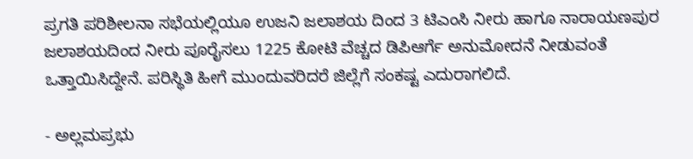ಪ್ರಗತಿ ಪರಿಶೀಲನಾ ಸಭೆಯಲ್ಲಿಯೂ ಉಜನಿ ಜಲಾಶಯ ದಿಂದ 3 ಟಿಎಂಸಿ ನೀರು ಹಾಗೂ ನಾರಾಯಣಪುರ ಜಲಾಶಯದಿಂದ ನೀರು ಪೂರೈಸಲು 1225 ಕೋಟಿ ವೆಚ್ಚದ ಡಿಪಿಆರ್ಗೆ ಅನುಮೋದನೆ ನೀಡುವಂತೆ ಒತ್ತಾಯಿಸಿದ್ದೇನೆ. ಪರಿಸ್ಥಿತಿ ಹೀಗೆ ಮುಂದುವರಿದರೆ ಜಿಲ್ಲೆಗೆ ಸಂಕಷ್ಟ ಎದುರಾಗಲಿದೆ.

- ಅಲ್ಲಮಪ್ರಭು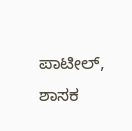ಪಾಟೀಲ್, ಶಾಸಕ